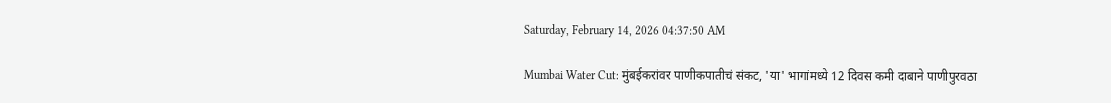Saturday, February 14, 2026 04:37:50 AM

Mumbai Water Cut: मुंबईकरांवर पाणीकपातीचं संकट, 'या' भागांमध्ये 12 दिवस कमी दाबाने पाणीपुरवठा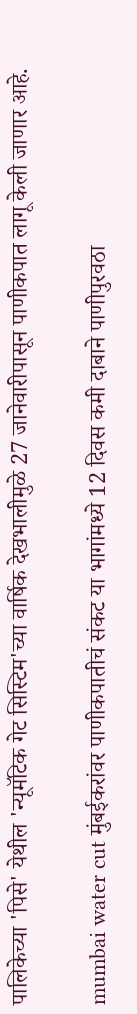पालिकेच्या 'पिसे' येथील 'न्यूमॅटिक गेट सिस्टिम'च्या वार्षिक देखभालीमुळे 27 जानेवारीपासून पाणीकपात लागू केली जाणार आहे.

mumbai water cut मुंबईकरांवर पाणीकपातीचं संकट या भागांमध्ये 12 दिवस कमी दाबाने पाणीपुरवठा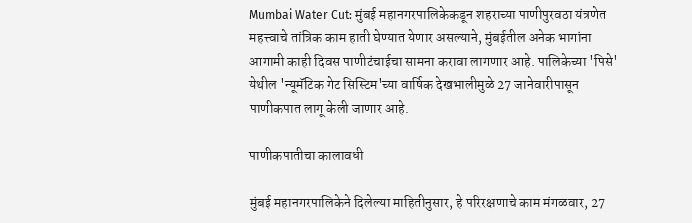Mumbai Water Cut: मुंबई महानगरपालिकेकडून शहराच्या पाणीपुरवठा यंत्रणेत महत्त्वाचे तांत्रिक काम हाती घेण्यात येणार असल्याने, मुंबईतील अनेक भागांना आगामी काही दिवस पाणीटंचाईचा सामना करावा लागणार आहे. पालिकेच्या 'पिसे' येथील 'न्यूमॅटिक गेट सिस्टिम'च्या वार्षिक देखभालीमुळे 27 जानेवारीपासून पाणीकपात लागू केली जाणार आहे.

पाणीकपातीचा कालावधी

मुंबई महानगरपालिकेने दिलेल्या माहितीनुसार, हे परिरक्षणाचे काम मंगळवार, 27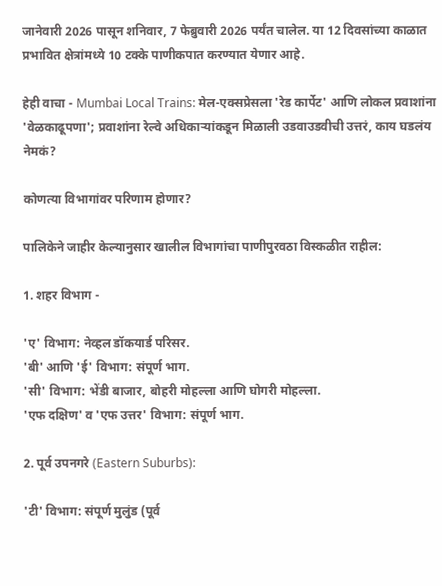जानेवारी 2026 पासून शनिवार, 7 फेब्रुवारी 2026 पर्यंत चालेल. या 12 दिवसांच्या काळात प्रभावित क्षेत्रांमध्ये 10 टक्के पाणीकपात करण्यात येणार आहे.

हेही वाचा - Mumbai Local Trains: मेल-एक्सप्रेसला 'रेड कार्पेट' आणि लोकल प्रवाशांना 'वेळकाढूपणा'; प्रवाशांना रेल्वे अधिकाऱ्यांकडून मिळाली उडवाउडवीची उत्तरं, काय घडलंय नेमकं?

कोणत्या विभागांवर परिणाम होणार?

पालिकेने जाहीर केल्यानुसार खालील विभागांचा पाणीपुरवठा विस्कळीत राहील:

1. शहर विभाग -

'ए' विभाग: नेव्हल डॉकयार्ड परिसर.
'बी' आणि 'ई' विभाग: संपूर्ण भाग.
'सी' विभाग: भेंडी बाजार, बोहरी मोहल्ला आणि घोगरी मोहल्ला.
'एफ दक्षिण' व 'एफ उत्तर' विभाग: संपूर्ण भाग.

2. पूर्व उपनगरे (Eastern Suburbs):

'टी' विभाग: संपूर्ण मुलुंड (पूर्व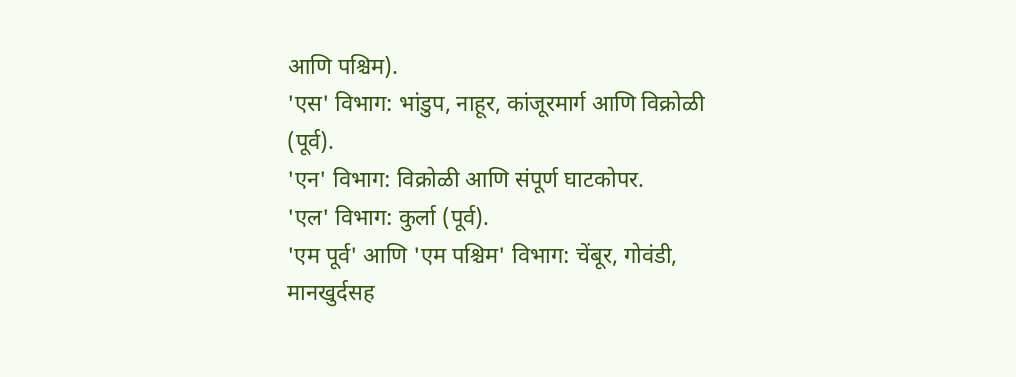आणि पश्चिम).
'एस' विभाग: भांडुप, नाहूर, कांजूरमार्ग आणि विक्रोळी (पूर्व).
'एन' विभाग: विक्रोळी आणि संपूर्ण घाटकोपर.
'एल' विभाग: कुर्ला (पूर्व).
'एम पूर्व' आणि 'एम पश्चिम' विभाग: चेंबूर, गोवंडी, मानखुर्दसह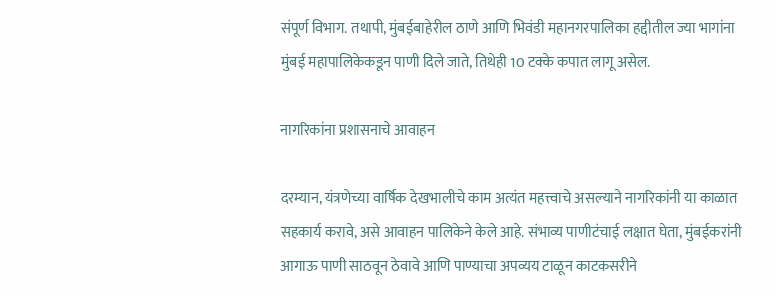संपूर्ण विभाग. तथापी, मुंबईबाहेरील ठाणे आणि भिवंडी महानगरपालिका हद्दीतील ज्या भागांना मुंबई महापालिकेकडून पाणी दिले जाते, तिथेही 10 टक्के कपात लागू असेल.

नागरिकांना प्रशासनाचे आवाहन

दरम्यान, यंत्रणेच्या वार्षिक देखभालीचे काम अत्यंत महत्त्वाचे असल्याने नागरिकांनी या काळात सहकार्य करावे, असे आवाहन पालिकेने केले आहे. संभाव्य पाणीटंचाई लक्षात घेता, मुंबईकरांनी आगाऊ पाणी साठवून ठेवावे आणि पाण्याचा अपव्यय टाळून काटकसरीने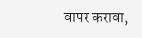वापर करावा,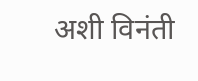अशी विनंती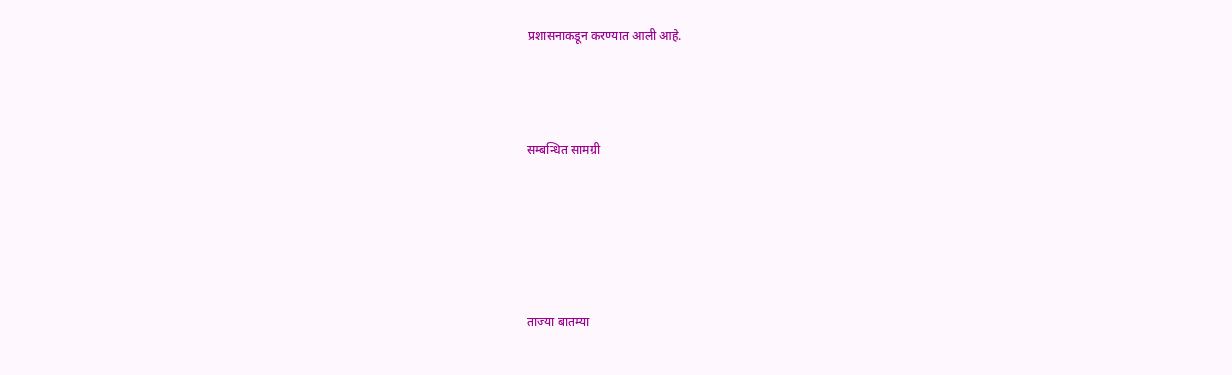प्रशासनाकडून करण्यात आली आहे.



सम्बन्धित सामग्री





ताज्या बातम्या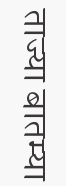ताज्या बातम्या